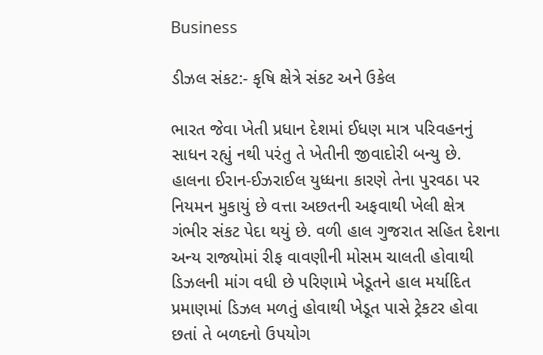Business

ડીઝલ સંકટ:- કૃષિ ક્ષેત્રે સંકટ અને ઉકેલ

ભારત જેવા ખેતી પ્રધાન દેશમાં ઈધણ માત્ર પરિવહનનું સાધન રહ્યું નથી પરંતુ તે ખેતીની જીવાદોરી બન્યુ છે. હાલના ઈરાન-ઈઝરાઈલ યુધ્ધના કારણે તેના પુરવઠા પર નિયમન મુકાયું છે વત્તા અછતની અફવાથી ખેલી ક્ષેત્ર ગંભીર સંકટ પેદા થયું છે. વળી હાલ ગુજરાત સહિત દેશના અન્ય રાજ્યોમાં રીફ વાવણીની મોસમ ચાલતી હોવાથી ડિઝલની માંગ વધી છે પરિણામે ખેડૂતને હાલ મર્યાદિત પ્રમાણમાં ડિઝલ મળતું હોવાથી ખેડૂત પાસે ટ્રેકટર હોવા છતાં તે બળદનો ઉપયોગ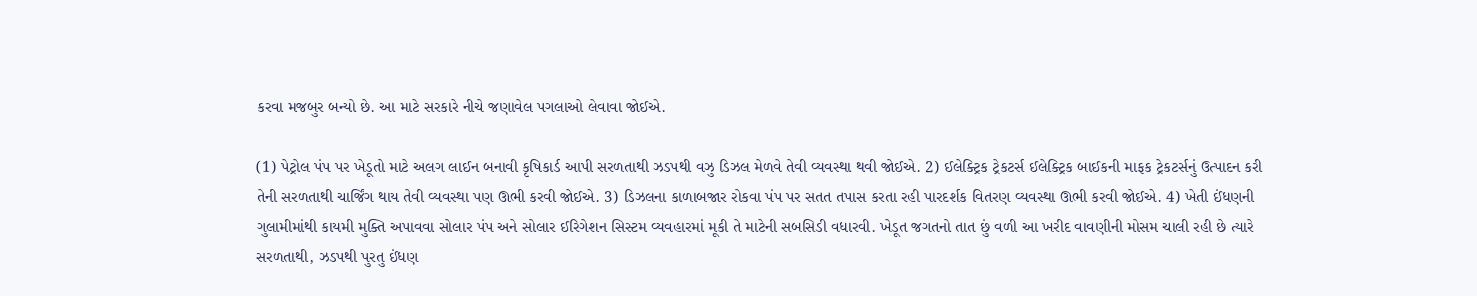કરવા મજબુર બન્યો છે. આ માટે સરકારે નીચે જણાવેલ પગલાઓ લેવાવા જોઈએ.

(1) પેટ્રોલ પંપ પર ખેડૂતો માટે અલગ લાઈન બનાવી કૃષિકાર્ડ આપી સરળતાથી ઝડપથી વઝુ ડિઝલ મેળવે તેવી વ્યવસ્થા થવી જોઈએ. 2) ઈલેક્ટ્રિક ટ્રેકટર્સ ઈલેક્ટ્રિક બાઈકની માફક ટ્રેકટર્સનું ઉત્પાદન કરી તેની સરળતાથી ચાર્જિંગ થાય તેવી વ્યવસ્થા પણ ઊભી કરવી જોઈએ. 3) ડિઝલના કાળાબજાર રોકવા પંપ પર સતત તપાસ કરતા રહી પારદર્શક વિતરણ વ્યવસ્થા ઊભી કરવી જોઈએ. 4) ખેતી ઈંધણની ગુલામીમાંથી કાયમી મુક્તિ અપાવવા સોલાર પંપ અને સોલાર ઈરિગેશન સિસ્ટમ વ્યવહારમાં મૂકી તે માટેની સબસિડી વધારવી. ખેડૂત જગતનો તાત છું વળી આ ખરીદ વાવણીની મોસમ ચાલી રહી છે ત્યારે સરળતાથી, ઝડપથી પુરતુ ઈંધણ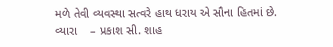મળે તેવી વ્યવસ્થા સત્વરે હાથ ધરાય એ સૌના હિતમાં છે.
વ્યારા    – પ્રકાશ સી. શાહ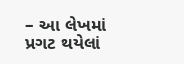– આ લેખમાં પ્રગટ થયેલાં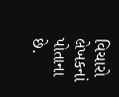વિચારો લેખકનાં પોતાના છે.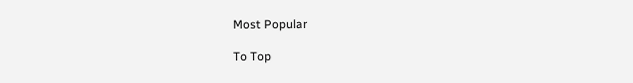Most Popular

To Top